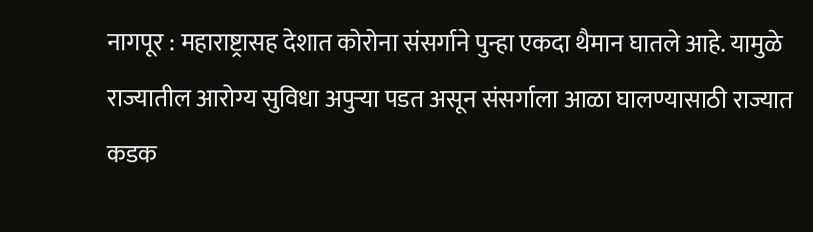नागपूर : महाराष्ट्रासह देशात कोरोना संसर्गाने पुन्हा एकदा थैमान घातले आहे. यामुळे राज्यातील आरोग्य सुविधा अपुऱ्या पडत असून संसर्गाला आळा घालण्यासाठी राज्यात कडक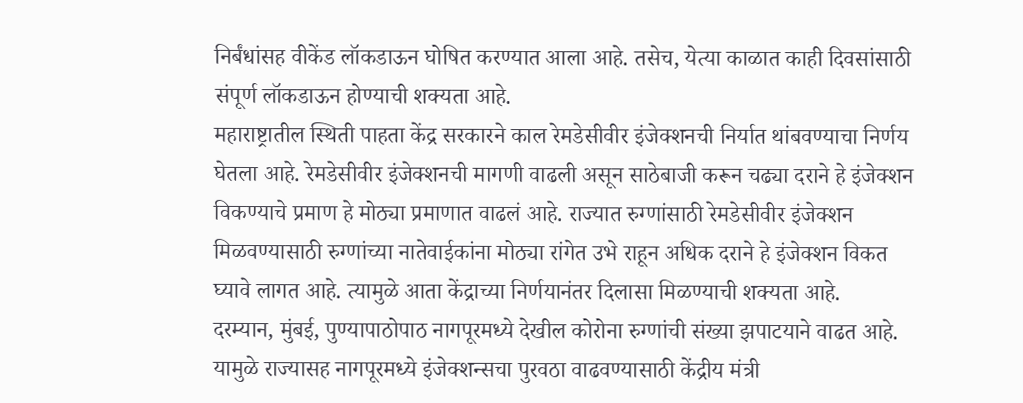निर्बंधांसह वीकेंड लॉकडाऊन घोषित करण्यात आला आहे. तसेच, येत्या काळात काही दिवसांसाठी संपूर्ण लॉकडाऊन होण्याची शक्यता आहे.
महाराष्ट्रातील स्थिती पाहता केंद्र सरकारने काल रेमडेसीवीर इंजेक्शनची निर्यात थांबवण्याचा निर्णय घेतला आहे. रेमडेसीवीर इंजेक्शनची मागणी वाढली असून साठेबाजी करून चढ्या दराने हे इंजेक्शन विकण्याचे प्रमाण हे मोठ्या प्रमाणात वाढलं आहे. राज्यात रुग्णांसाठी रेमडेसीवीर इंजेक्शन मिळवण्यासाठी रुग्णांच्या नातेवाईकांना मोठ्या रांगेत उभे राहून अधिक दराने हे इंजेक्शन विकत घ्यावे लागत आहे. त्यामुळे आता केंद्राच्या निर्णयानंतर दिलासा मिळण्याची शक्यता आहे.
दरम्यान, मुंबई, पुण्यापाठोपाठ नागपूरमध्ये देखील कोरोना रुग्णांची संख्या झपाटयाने वाढत आहे. यामुळे राज्यासह नागपूरमध्ये इंजेक्शन्सचा पुरवठा वाढवण्यासाठी केंद्रीय मंत्री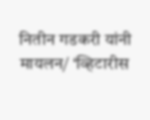नितीन गडकरी यांनी मायलन/ ‘व्हिटारीस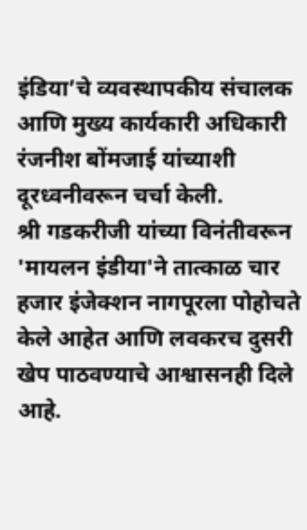इंडिया’चे व्यवस्थापकीय संचालक आणि मुख्य कार्यकारी अधिकारी रंजनीश बोंमजाई यांच्याशी दूरध्वनीवरून चर्चा केली.
श्री गडकरीजी यांच्या विनंतीवरून 'मायलन इंडीया'ने तात्काळ चार हजार इंजेक्शन नागपूरला पोहोचते केले आहेत आणि लवकरच दुसरी खेप पाठवण्याचे आश्वासनही दिले आहे.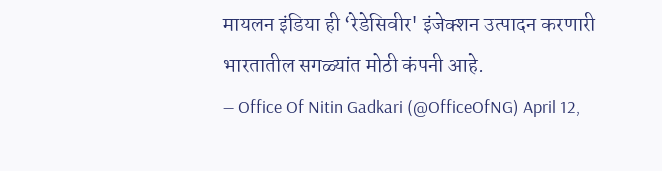मायलन इंडिया ही ‘रेडेसिवीर' इंजेक्शन उत्पादन करणारी भारतातील सगळ्यांत मोठी कंपनी आहे.
— Office Of Nitin Gadkari (@OfficeOfNG) April 12,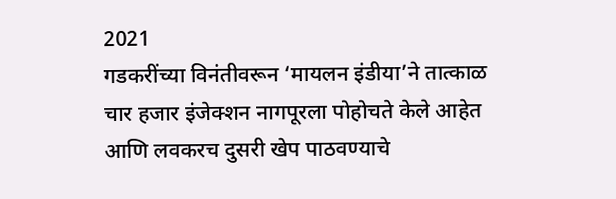2021
गडकरींच्या विनंतीवरून ‘मायलन इंडीया’ने तात्काळ चार हजार इंजेक्शन नागपूरला पोहोचते केले आहेत आणि लवकरच दुसरी खेप पाठवण्याचे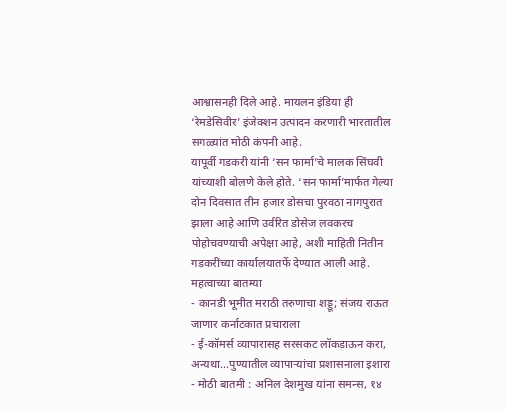आश्वासनही दिले आहे. मायलन इंडिया ही ‘रेमडेसिवीर’ इंजेक्शन उत्पादन करणारी भारतातील सगळ्यांत मोठी कंपनी आहे.
यापूर्वी गडकरी यांनी ‘सन फार्मा’चे मालक सिंघवी यांच्याशी बोलणे केले होते. ‘सन फार्मा’मार्फत गेल्या दोन दिवसात तीन हजार डोसचा पुरवठा नागपुरात झाला आहे आणि उर्वरित डोसेज लवकरच पोहोचवण्याची अपेक्षा आहे, अशी माहिती नितीन गडकरींच्या कार्यालयातर्फे देण्यात आली आहे.
महत्वाच्या बातम्या
- कानडी भूमीत मराठी तरुणाचा शड्डू; संजय राऊत जाणार कर्नाटकात प्रचाराला
- ई-कॉमर्स व्यापारासह सरसकट लॉकडाऊन करा, अन्यथा…पुण्यातील व्यापाऱ्यांचा प्रशासनाला इशारा
- मोठी बातमी : अनिल देशमुख यांना समन्स, १४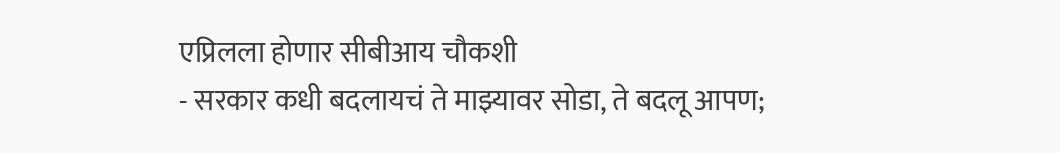एप्रिलला होणार सीबीआय चौकशी
- सरकार कधी बदलायचं ते माझ्यावर सोडा, ते बदलू आपण;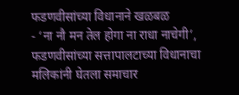फडणवीसांच्या विधानाने खळबळ
- ‘ना नौ मन तेल होगा ना राधा नाचेगी’, फडणवीसांच्या सत्तापालटाच्या विधानाचा मलिकांनी घेतला समाचार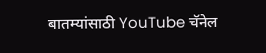बातम्यांसाठी YouTube चॅनेल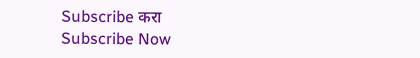Subscribe करा
Subscribe Now